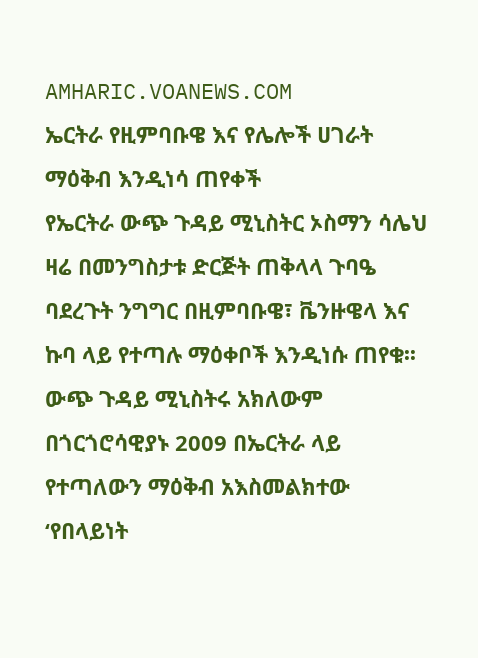AMHARIC.VOANEWS.COM
ኤርትራ የዚምባቡዌ እና የሌሎች ሀገራት ማዕቅብ እንዲነሳ ጠየቀች
የኤርትራ ውጭ ጉዳይ ሚኒስትር ኦስማን ሳሌህ ዛሬ በመንግስታቱ ድርጅት ጠቅላላ ጉባዔ ባደረጉት ንግግር በዚምባቡዌ፣ ቬንዙዌላ እና ኩባ ላይ የተጣሉ ማዕቀቦች እንዲነሱ ጠየቁ፡፡ውጭ ጉዳይ ሚኒስትሩ አክለውም በጎርጎሮሳዊያኑ 2009 በኤርትራ ላይ የተጣለውን ማዕቅብ አእስመልክተው ‘የበላይነት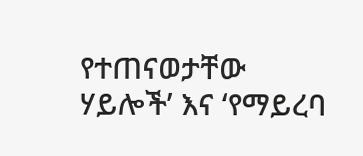የተጠናወታቸው ሃይሎች’ እና ‘የማይረባ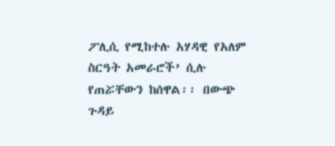ፖሊሲ የሚከተሉ አሃዳዊ የአለም ስርዓት አመራሮች’ ሲሉ የጠሯቸውን ከሰዋል፡፡ በውጭ ጉዳይ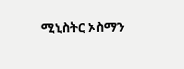ሚኒስትር ኦስማን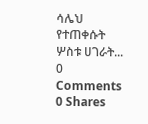ሳሌህ የተጠቀሱት ሦስቱ ሀገራት...
0 Comments 0 Shares